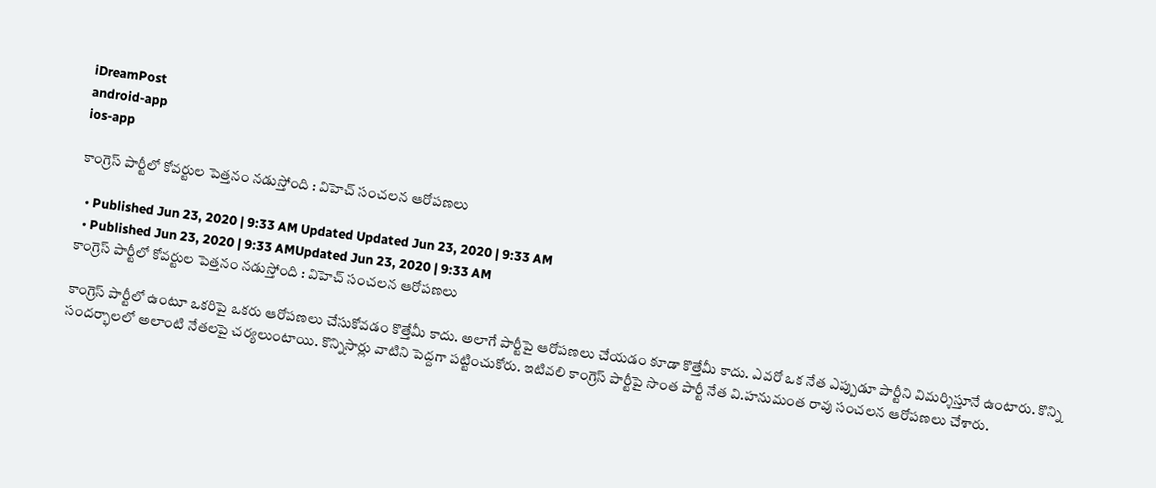iDreamPost
android-app
ios-app

కాంగ్రెస్ పార్టీలో కోవర్టుల పెత్తనం నడుస్తోంది : విహెచ్ సంచలన ఆరోపణలు

  • Published Jun 23, 2020 | 9:33 AM Updated Updated Jun 23, 2020 | 9:33 AM
  • Published Jun 23, 2020 | 9:33 AMUpdated Jun 23, 2020 | 9:33 AM
కాంగ్రెస్ పార్టీలో కోవర్టుల పెత్తనం నడుస్తోంది : విహెచ్ సంచలన ఆరోపణలు

కాంగ్రెస్ పార్టీలో ఉంటూ ఒకరిపై ఒకరు ఆరోపణలు చేసుకోవడం కొత్తేమీ కాదు. అలాగే పార్టీపై ఆరోపణలు చేయడం కూడా కొత్తేమీ కాదు. ఎవరో ఒక నేత ఎప్పుడూ పార్టీని విమర్శిస్తూనే ఉంటారు. కొన్ని సందర్భాలలో అలాంటి నేతలపై చర్యలుంటాయి. కొన్నిసార్లు వాటిని పెద్దగా పట్టించుకోరు. ఇటివలి కాంగ్రెస్ పార్టీపై సొంత పార్టీ నేత వి.హనుమంత రావు సంచలన ఆరోపణలు చేశారు.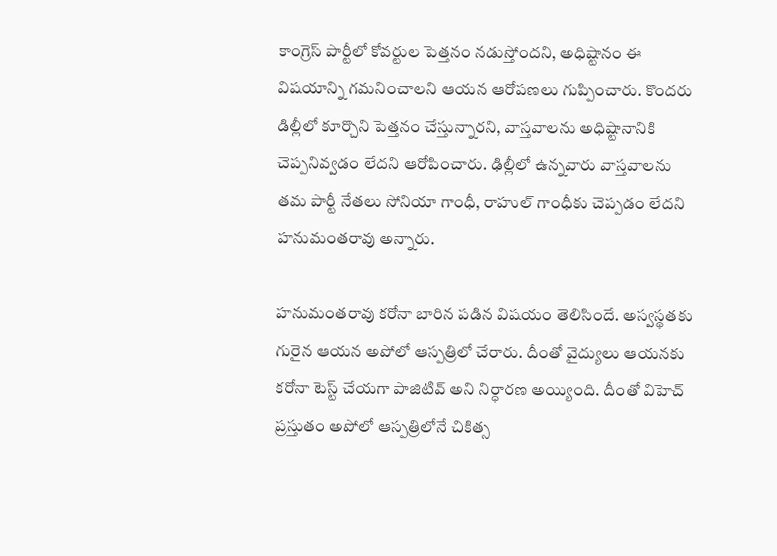కాంగ్రెస్ పార్టీలో కోవర్టుల పెత్తనం నడుస్తోందని, అధిష్టానం ఈ విషయాన్ని గమనించాలని ఆయన ఆరోపణలు గుప్పించారు. కొందరు డిల్లీలో కూర్చొని పెత్తనం చేస్తున్నారని, వాస్తవాలను అధిష్టానానికి చెప్పనివ్వడం లేదని ఆరోపించారు. ఢిల్లీలో ఉన్నవారు వాస్తవాలను తమ పార్టీ నేతలు సోనియా గాంధీ, రాహుల్‌ గాంధీకు చెప్పడం లేదని హనుమంతరావు అన్నారు.

హనుమంతరావు కరోనా బారిన పడిన విషయం తెలిసిందే. అస్వస్థతకు గురైన ఆయన అపోలో ఆస్పత్రిలో చేరారు. దీంతో వైద్యులు ఆయనకు కరోనా టెస్ట్ చేయగా పాజిటివ్ అని నిర్ధారణ అయ్యింది. దీంతో విహెచ్ ప్రస్తుతం అపోలో ఆస్పత్రిలోనే చికిత్స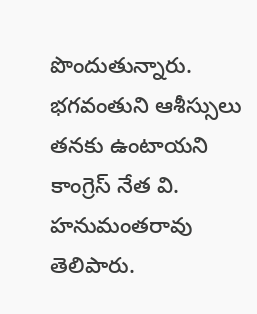పొందుతున్నారు. భగవంతుని ఆశీస్సులు తనకు ఉంటాయని కాంగ్రెస్ నేత వి. హనుమంతరావు తెలిపారు.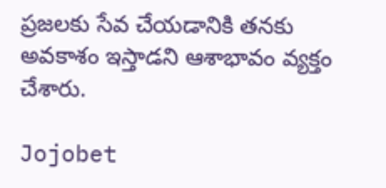ప్రజలకు సేవ చేయడానికి తనకు అవకాశం ఇస్తాడని ఆశాభావం వ్యక్తం చేశారు.

Jojobet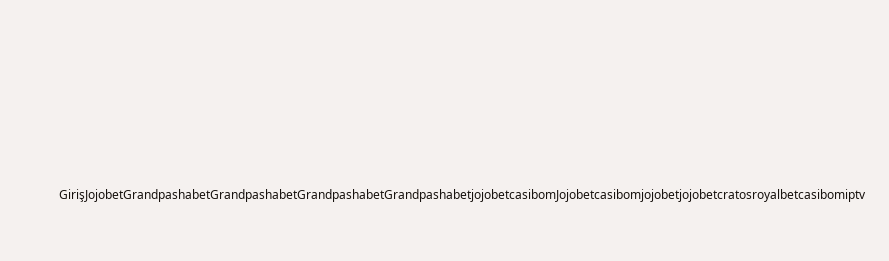GirişJojobetGrandpashabetGrandpashabetGrandpashabetGrandpashabetjojobetcasibomJojobetcasibomjojobetjojobetcratosroyalbetcasibomiptv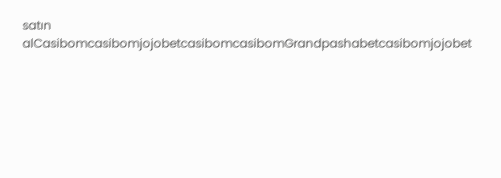satın alCasibomcasibomjojobetcasibomcasibomGrandpashabetcasibomjojobet